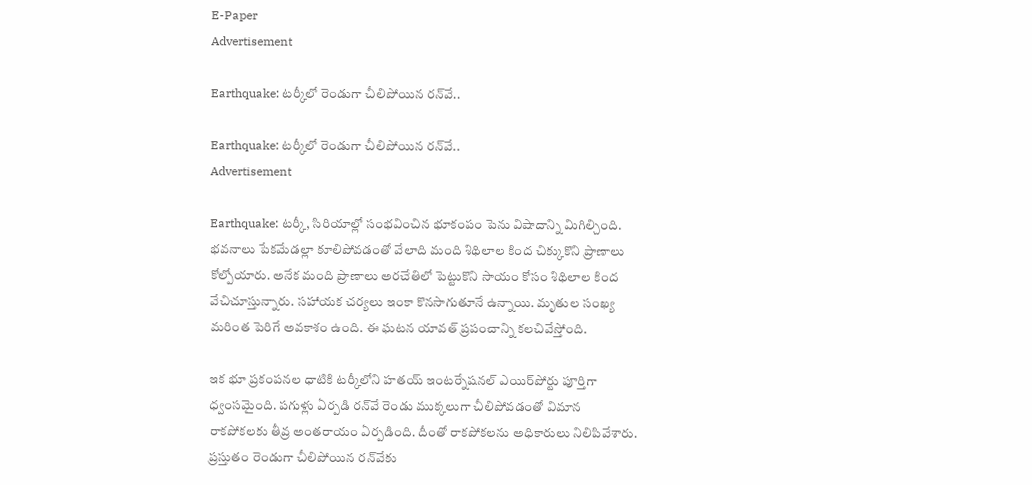E-Paper
Advertisement

Earthquake: టర్కీలో రెండుగా చీలిపోయిన రన్‌వే..

Earthquake: టర్కీలో రెండుగా చీలిపోయిన రన్‌వే..
Advertisement

Earthquake: టర్కీ, సిరియాల్లో సంభవించిన భూకంపం పెను విషాదాన్ని మిగిల్చింది. భవనాలు పేకమేడల్లా కూలిపోవడంతో వేలాది మంది శిథిలాల కింద చిక్కుకొని ప్రాణాలు కోల్పోయారు. అనేక మంది ప్రాణాలు అరచేతిలో పెట్టుకొని సాయం కోసం శిథిలాల కింద వేచిచూస్తున్నారు. సహాయక చర్యలు ఇంకా కొనసాగుతూనే ఉన్నాయి. మృతుల సంఖ్య మరింత పెరిగే అవకాశం ఉంది. ఈ ఘటన యావత్ ప్రపంచాన్ని కలచివేస్తోంది.

ఇక భూ ప్రకంపనల ధాటికి టర్కీలోని హతయ్ ఇంటర్నేషనల్ ఎయిర్‌పోర్టు పూర్తిగా ధ్వంసమైంది. పగుళ్లు ఏర్పడి రన్‌వే రెండు ముక్కలుగా చీలిపోవడంతో విమాన రాకపోకలకు తీవ్ర అంతరాయం ఏర్పడింది. దీంతో రాకపోకలను అధికారులు నిలిపివేశారు. ప్రస్తుతం రెండుగా చీలిపోయిన రన్‌వేకు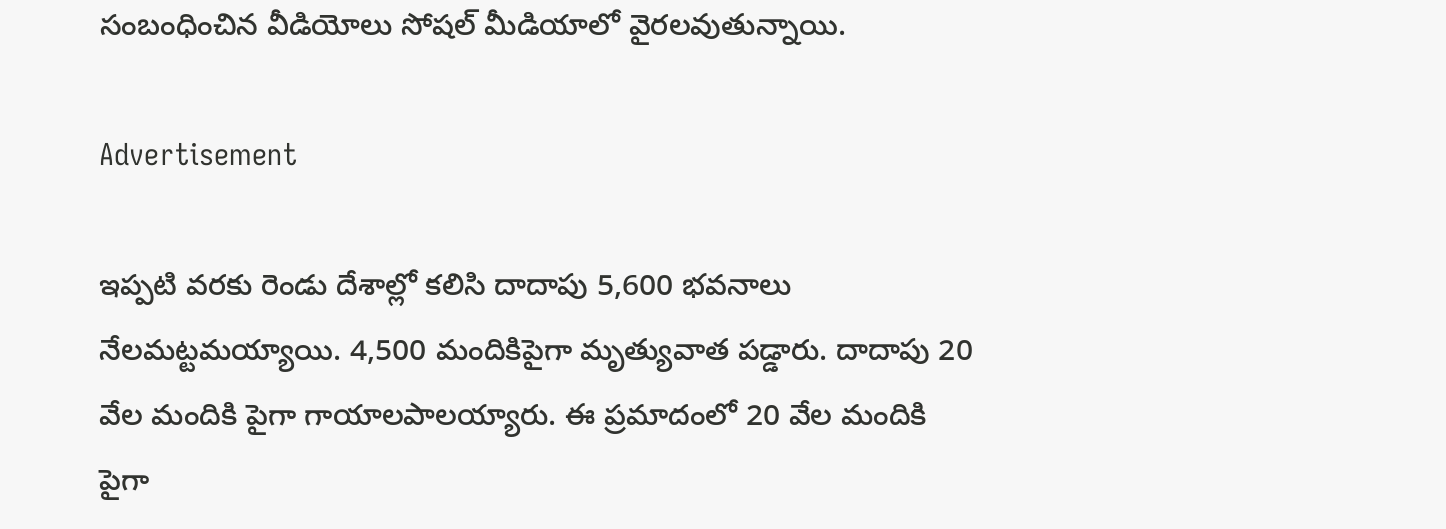సంబంధించిన వీడియోలు సోషల్ మీడియాలో వైరలవుతున్నాయి.

Advertisement

ఇప్పటి వరకు రెండు దేశాల్లో కలిసి దాదాపు 5,600 భవనాలు నేలమట్టమయ్యాయి. 4,500 మందికిపైగా మృత్యువాత పడ్డారు. దాదాపు 20 వేల మందికి పైగా గాయాలపాలయ్యారు. ఈ ప్రమాదంలో 20 వేల మందికి పైగా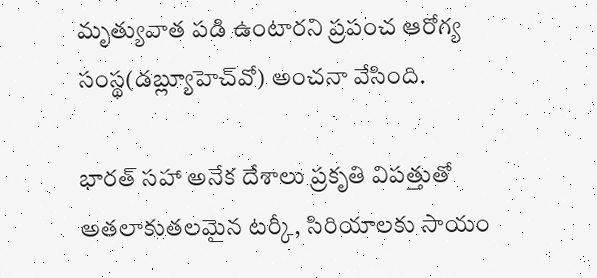మృత్యువాత పడి ఉంటారని ప్రపంచ ఆరోగ్య సంస్థ(డబ్ల్యూహెచ్‌వో) అంచనా వేసింది.

భారత్ సహా అనేక దేశాలు ప్రకృతి విపత్తుతో అతలాకుతలమైన టర్కీ, సిరియాలకు సాయం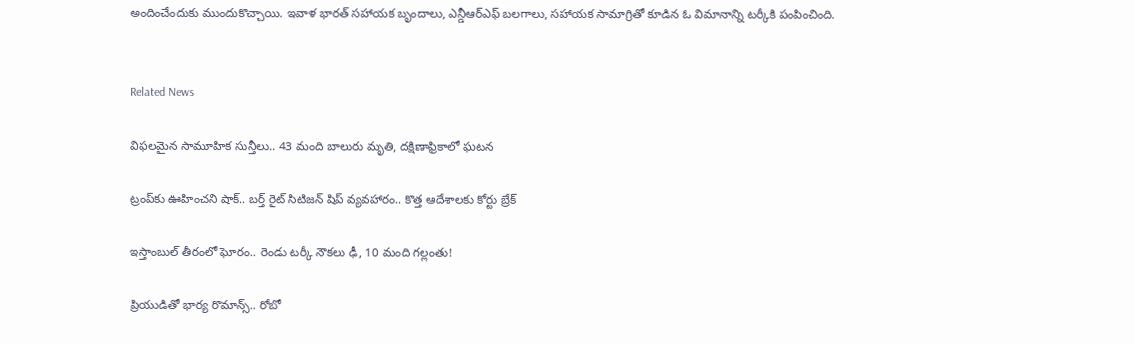అందించేందుకు ముందుకొచ్చాయి. ఇవాళ భారత్ సహాయక బృందాలు, ఎన్డీఆర్ఎఫ్ బలగాలు, సహాయక సామాగ్రితో కూడిన ఓ విమానాన్ని టర్కీకి పంపించింది.


Related News

విఫలమైన సామూహిక సున్తీలు.. 43 మంది బాలురు మృతి, దక్షిణాఫ్రికాలో ఘటన

ట్రంప్‌‌కు ఊహించని షాక్‌.. బర్త్ రైట్ సిటిజన్ షిప్ వ్యవహారం.. కొత్త ఆదేశాలకు కోర్టు బ్రేక్

ఇస్తాంబుల్ తీరంలో ఘోరం.. రెండు టర్కీ నౌకలు ఢీ, 10 మంది గల్లంతు!

ప్రియుడితో భార్య రొమాన్స్.. రోబో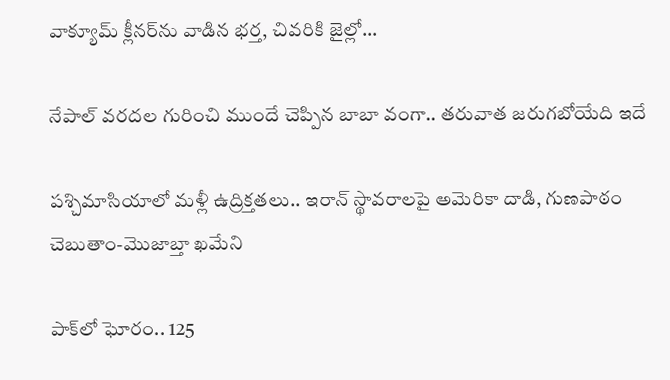వాక్యూమ్ క్లీనర్‌ను వాడిన భర్త, చివరికి జైల్లో…

నేపాల్ వరదల గురించి ముందే చెప్పిన బాబా వంగా.. తరువాత జరుగబోయేది ఇదే

పశ్చిమాసియాలో మళ్లీ ఉద్రిక్తతలు.. ఇరాన్ స్థావరాలపై అమెరికా దాడి, గుణపాఠం చెబుతాం-మొజాబ్తా ఖమేని

పాక్‌లో ఘోరం.. 125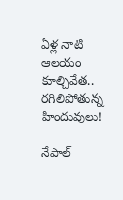ఏళ్ల నాటి ఆలయం కూల్చివేత.. రగిలిపోతున్న హిందువులు!

నేపాల్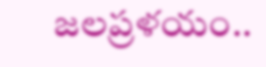జలప్రళయం..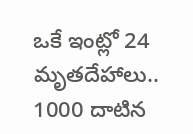ఒకే ఇంట్లో 24 మృతదేహాలు.. 1000 దాటిన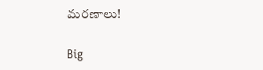మరణాలు!

Big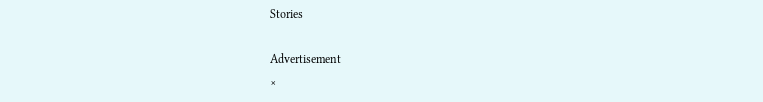Stories

Advertisement
×